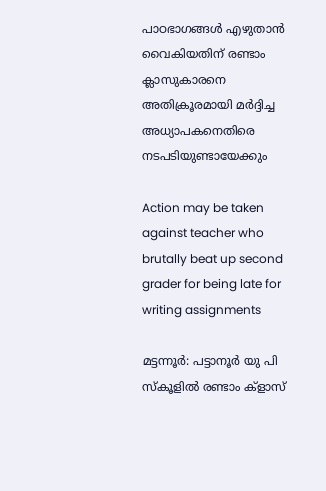പാഠഭാഗങ്ങൾ എഴുതാൻ വൈകിയതിന് രണ്ടാം ക്ലാസുകാരനെ അതിക്രൂരമായി മർദ്ദിച്ച അധ്യാപകനെതിരെ നടപടിയുണ്ടായേക്കും

Action may be taken against teacher who brutally beat up second grader for being late for writing assignments

മട്ടന്നൂർ: പട്ടാനൂർ യു പി സ്‌കൂളിൽ രണ്ടാം ക്ളാസ്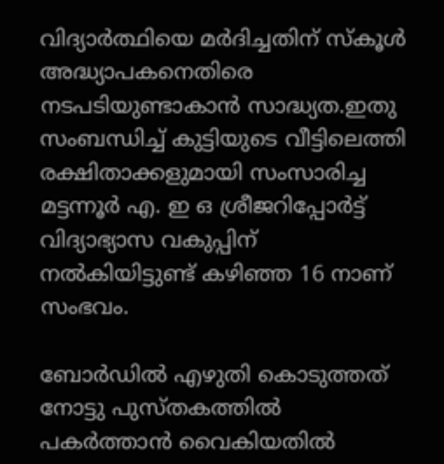വിദ്യാർത്ഥിയെ മർദിച്ചതിന് സ്‌കൂൾ അദ്ധ്യാപകനെതിരെ നടപടിയുണ്ടാകാൻ സാദ്ധ്യത.ഇതു സംബന്ധിച്ച് കുട്ടിയുടെ വീട്ടിലെത്തി രക്ഷിതാക്കളുമായി സംസാരിച്ച മട്ടന്നൂർ എ. ഇ ഒ ശ്രീജറിപ്പോർട്ട് വിദ്യാഭ്യാസ വകുപ്പിന് നൽകിയിട്ടുണ്ട് കഴിഞ്ഞ 16 നാണ് സംഭവം.

ബോർഡിൽ എഴുതി കൊടുത്തത് നോട്ടു പുസ്തകത്തിൽ പകർത്താൻ വൈകിയതിൽ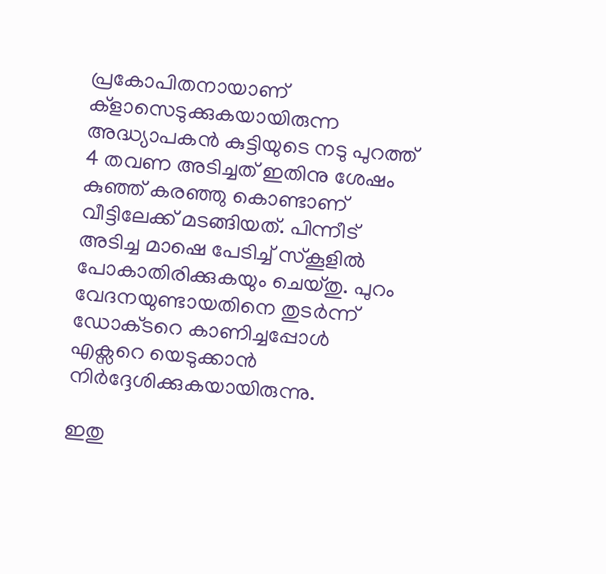പ്രകോപിതനായാണ് ക്ളാസെടുക്കുകയായിരുന്ന അദ്ധ്യാപകൻ കുട്ടിയുടെ നടു പുറത്ത് 4 തവണ അടിച്ചത് ഇതിനു ശേഷം കുഞ്ഞ് കരഞ്ഞു കൊണ്ടാണ് വീട്ടിലേക്ക് മടങ്ങിയത്. പിന്നീട് അടിച്ച മാഷെ പേടിച്ച് സ്‌കൂളിൽ പോകാതിരിക്കുകയും ചെയ്തു. പുറം വേദനയുണ്ടായതിനെ തുടർന്ന് ഡോക്‌ടറെ കാണിച്ചപ്പോൾ എക്സറെ യെടുക്കാൻ നിർദ്ദേശിക്കുകയായിരുന്നു.

ഇതു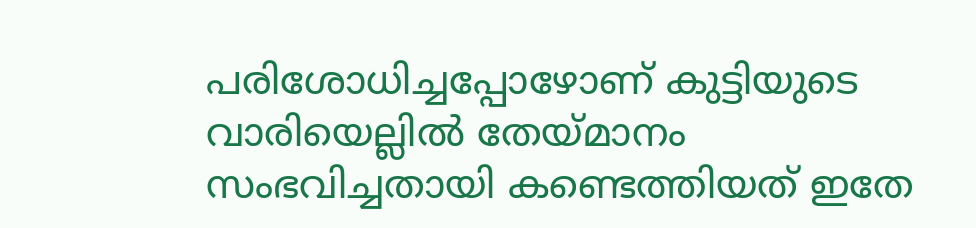പരിശോധിച്ചപ്പോഴോണ് കുട്ടിയുടെ വാരിയെല്ലിൽ തേയ്മാനം സംഭവിച്ചതായി കണ്ടെത്തിയത് ഇതേ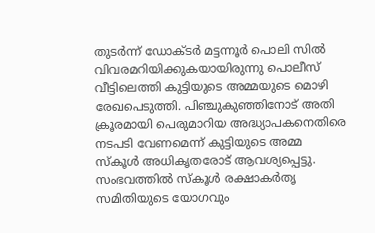തുടർന്ന് ഡോക്‌ടർ മട്ടന്നൂർ പൊലി സിൽ വിവരമറിയിക്കുകയായിരുന്നു പൊലീസ് വീട്ടിലെത്തി കുട്ടിയുടെ അമ്മയുടെ മൊഴി രേഖപെടുത്തി. പിഞ്ചുകുഞ്ഞിനോട് അതി ക്രൂരമായി പെരുമാറിയ അദ്ധ്യാപകനെതിരെ നടപടി വേണമെന്ന് കുട്ടിയുടെ അമ്മ സ്‌കൂൾ അധികൃതരോട് ആവശ്യപ്പെട്ടു. സംഭവത്തിൽ സ്കൂൾ രക്ഷാകർതൃ സമിതിയുടെ യോഗവും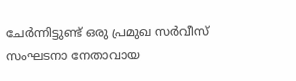ചേർന്നിട്ടുണ്ട് ഒരു പ്രമുഖ സർവീസ് സംഘടനാ നേതാവായ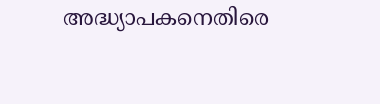അദ്ധ്യാപകനെതിരെ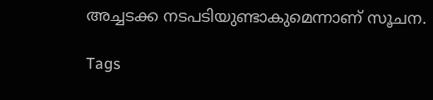അച്ചടക്ക നടപടിയുണ്ടാകുമെന്നാണ് സൂചന.

Tags